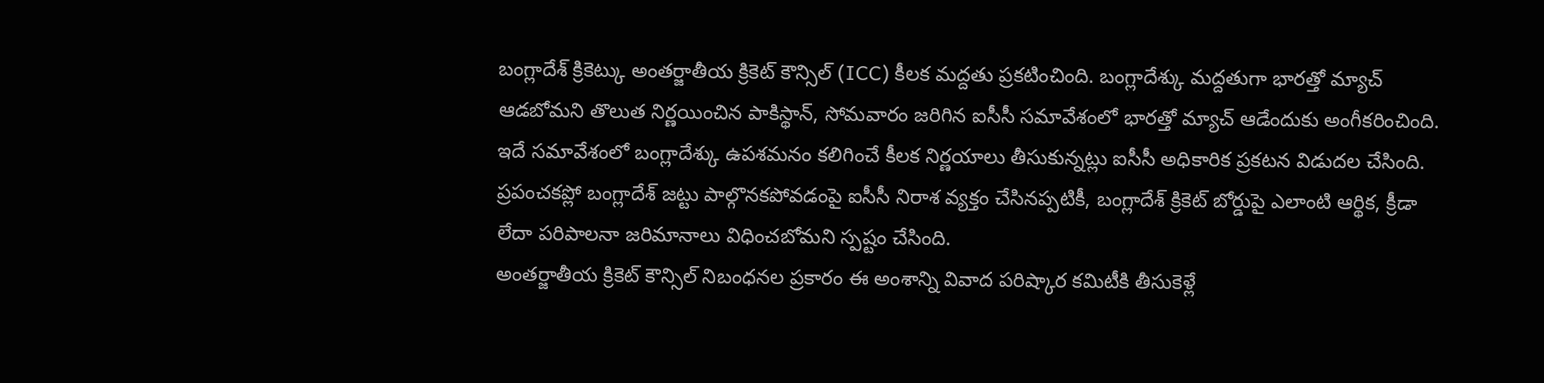బంగ్లాదేశ్ క్రికెట్కు అంతర్జాతీయ క్రికెట్ కౌన్సిల్ (ICC) కీలక మద్దతు ప్రకటించింది. బంగ్లాదేశ్కు మద్దతుగా భారత్తో మ్యాచ్ ఆడబోమని తొలుత నిర్ణయించిన పాకిస్థాన్, సోమవారం జరిగిన ఐసీసీ సమావేశంలో భారత్తో మ్యాచ్ ఆడేందుకు అంగీకరించింది. ఇదే సమావేశంలో బంగ్లాదేశ్కు ఉపశమనం కలిగించే కీలక నిర్ణయాలు తీసుకున్నట్లు ఐసీసీ అధికారిక ప్రకటన విడుదల చేసింది. ప్రపంచకప్లో బంగ్లాదేశ్ జట్టు పాల్గొనకపోవడంపై ఐసీసీ నిరాశ వ్యక్తం చేసినప్పటికీ, బంగ్లాదేశ్ క్రికెట్ బోర్డుపై ఎలాంటి ఆర్థిక, క్రీడా లేదా పరిపాలనా జరిమానాలు విధించబోమని స్పష్టం చేసింది.
అంతర్జాతీయ క్రికెట్ కౌన్సిల్ నిబంధనల ప్రకారం ఈ అంశాన్ని వివాద పరిష్కార కమిటీకి తీసుకెళ్లే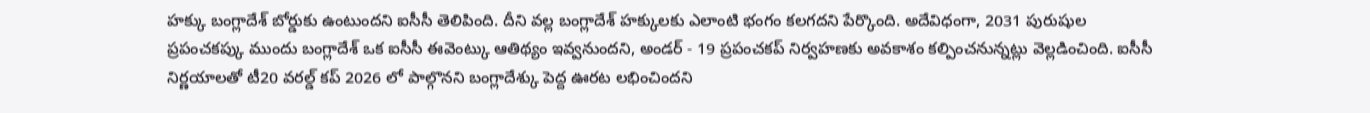హక్కు బంగ్లాదేశ్ బోర్డుకు ఉంటుందని ఐసీసీ తెలిపింది. దీని వల్ల బంగ్లాదేశ్ హక్కులకు ఎలాంటి భంగం కలగదని పేర్కొంది. అదేవిధంగా, 2031 పురుషుల ప్రపంచకప్కు ముందు బంగ్లాదేశ్ ఒక ఐసీసీ ఈవెంట్కు ఆతిథ్యం ఇవ్వనుందని, అండర్ - 19 ప్రపంచకప్ నిర్వహణకు అవకాశం కల్పించనున్నట్లు వెల్లడించింది. ఐసీసీ నిర్ణయాలతో టీ20 వరల్డ్ కప్ 2026 లో పాల్గొనని బంగ్లాదేశ్కు పెద్ద ఊరట లభించిందని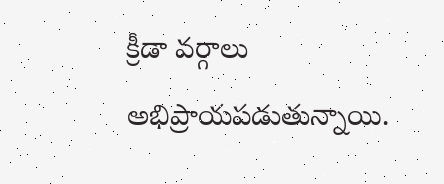క్రీడా వర్గాలు అభిప్రాయపడుతున్నాయి.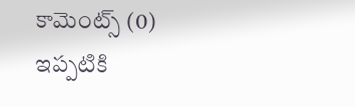కామెంట్స్ (0)
ఇప్పటికి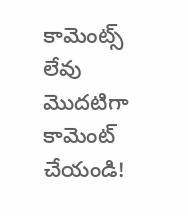కామెంట్స్ లేవు
మొదటిగా కామెంట్ చేయండి!